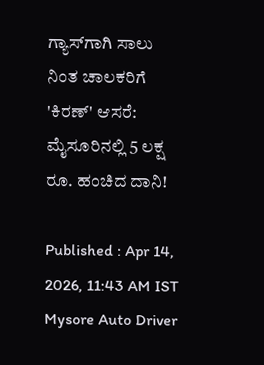ಗ್ಯಾಸ್‌ಗಾಗಿ ಸಾಲು ನಿಂತ ಚಾಲಕರಿಗೆ 'ಕಿರಣ್' ಆಸರೆ: ಮೈಸೂರಿನಲ್ಲಿ 5 ಲಕ್ಷ ರೂ. ಹಂಚಿದ ದಾನಿ!

Published : Apr 14, 2026, 11:43 AM IST
Mysore Auto Driver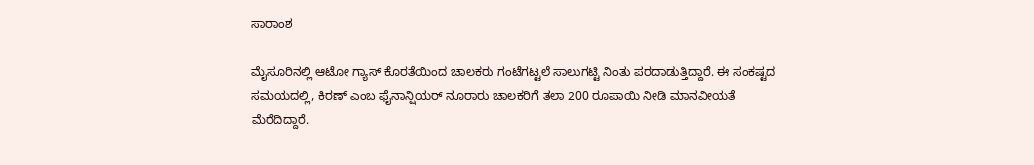ಸಾರಾಂಶ

ಮೈಸೂರಿನಲ್ಲಿ ಆಟೋ ಗ್ಯಾಸ್ ಕೊರತೆಯಿಂದ ಚಾಲಕರು ಗಂಟೆಗಟ್ಟಲೆ ಸಾಲುಗಟ್ಟಿ ನಿಂತು ಪರದಾಡುತ್ತಿದ್ದಾರೆ. ಈ ಸಂಕಷ್ಟದ ಸಮಯದಲ್ಲಿ, ಕಿರಣ್ ಎಂಬ ಫೈನಾನ್ಷಿಯರ್ ನೂರಾರು ಚಾಲಕರಿಗೆ ತಲಾ 200 ರೂಪಾಯಿ ನೀಡಿ ಮಾನವೀಯತೆ ಮೆರೆದಿದ್ದಾರೆ.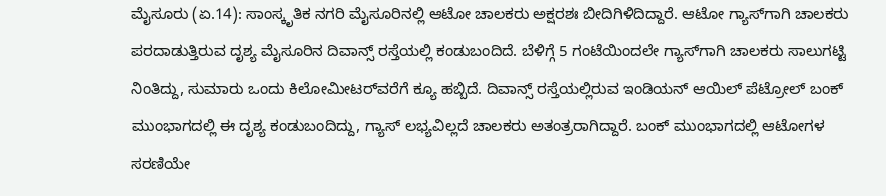ಮೈಸೂರು (ಏ.14): ಸಾಂಸ್ಕೃತಿಕ ನಗರಿ ಮೈಸೂರಿನಲ್ಲಿ ಆಟೋ ಚಾಲಕರು ಅಕ್ಷರಶಃ ಬೀದಿಗಿಳಿದಿದ್ದಾರೆ. ಆಟೋ ಗ್ಯಾಸ್‌ಗಾಗಿ ಚಾಲಕರು ಪರದಾಡುತ್ತಿರುವ ದೃಶ್ಯ ಮೈಸೂರಿನ ದಿವಾನ್ಸ್ ರಸ್ತೆಯಲ್ಲಿ ಕಂಡುಬಂದಿದೆ. ಬೆಳಿಗ್ಗೆ 5 ಗಂಟೆಯಿಂದಲೇ ಗ್ಯಾಸ್‌ಗಾಗಿ ಚಾಲಕರು ಸಾಲುಗಟ್ಟಿ ನಿಂತಿದ್ದು, ಸುಮಾರು ಒಂದು ಕಿಲೋಮೀಟರ್‌ವರೆಗೆ ಕ್ಯೂ ಹಬ್ಬಿದೆ. ದಿವಾನ್ಸ್ ರಸ್ತೆಯಲ್ಲಿರುವ ಇಂಡಿಯನ್ ಆಯಿಲ್ ಪೆಟ್ರೋಲ್ ಬಂಕ್ ಮುಂಭಾಗದಲ್ಲಿ ಈ ದೃಶ್ಯ ಕಂಡುಬಂದಿದ್ದು, ಗ್ಯಾಸ್ ಲಭ್ಯವಿಲ್ಲದೆ ಚಾಲಕರು ಅತಂತ್ರರಾಗಿದ್ದಾರೆ. ಬಂಕ್ ಮುಂಭಾಗದಲ್ಲಿ ಆಟೋಗಳ ಸರಣಿಯೇ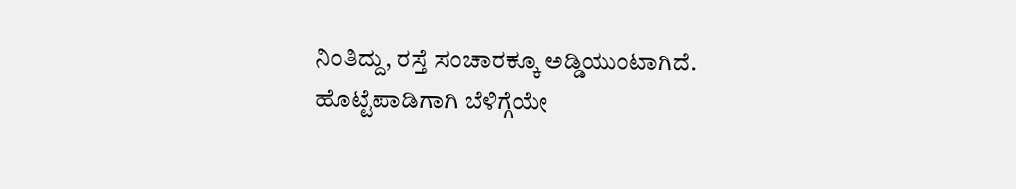ನಿಂತಿದ್ದು, ರಸ್ತೆ ಸಂಚಾರಕ್ಕೂ ಅಡ್ಡಿಯುಂಟಾಗಿದೆ. ಹೊಟ್ಟೆಪಾಡಿಗಾಗಿ ಬೆಳಿಗ್ಗೆಯೇ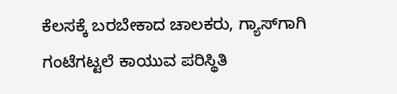ಕೆಲಸಕ್ಕೆ ಬರಬೇಕಾದ ಚಾಲಕರು, ಗ್ಯಾಸ್‌ಗಾಗಿ ಗಂಟೆಗಟ್ಟಲೆ ಕಾಯುವ ಪರಿಸ್ಥಿತಿ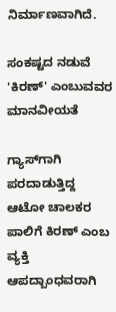ನಿರ್ಮಾಣವಾಗಿದೆ.

ಸಂಕಷ್ಟದ ನಡುವೆ 'ಕಿರಣ್' ಎಂಬುವವರ ಮಾನವೀಯತೆ

ಗ್ಯಾಸ್‌ಗಾಗಿ ಪರದಾಡುತ್ತಿದ್ದ ಆಟೋ ಚಾಲಕರ ಪಾಲಿಗೆ ಕಿರಣ್ ಎಂಬ ವ್ಯಕ್ತಿ ಆಪದ್ಬಾಂಧವರಾಗಿ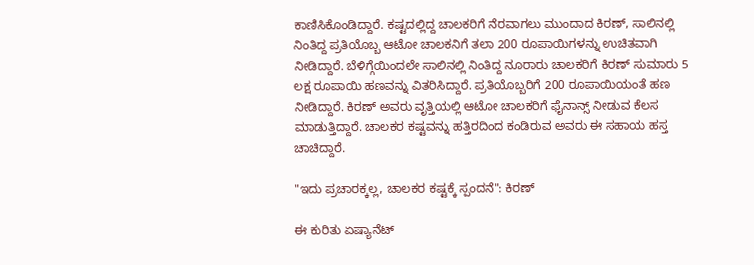ಕಾಣಿಸಿಕೊಂಡಿದ್ದಾರೆ. ಕಷ್ಟದಲ್ಲಿದ್ದ ಚಾಲಕರಿಗೆ ನೆರವಾಗಲು ಮುಂದಾದ ಕಿರಣ್, ಸಾಲಿನಲ್ಲಿ ನಿಂತಿದ್ದ ಪ್ರತಿಯೊಬ್ಬ ಆಟೋ ಚಾಲಕನಿಗೆ ತಲಾ 200 ರೂಪಾಯಿಗಳನ್ನು ಉಚಿತವಾಗಿ ನೀಡಿದ್ದಾರೆ. ಬೆಳಿಗ್ಗೆಯಿಂದಲೇ ಸಾಲಿನಲ್ಲಿ ನಿಂತಿದ್ದ ನೂರಾರು ಚಾಲಕರಿಗೆ ಕಿರಣ್ ಸುಮಾರು 5 ಲಕ್ಷ ರೂಪಾಯಿ ಹಣವನ್ನು ವಿತರಿಸಿದ್ದಾರೆ. ಪ್ರತಿಯೊಬ್ಬರಿಗೆ 200 ರೂಪಾಯಿಯಂತೆ ಹಣ ನೀಡಿದ್ದಾರೆ. ಕಿರಣ್ ಅವರು ವೃತ್ತಿಯಲ್ಲಿ ಆಟೋ ಚಾಲಕರಿಗೆ ಫೈನಾನ್ಸ್ ನೀಡುವ ಕೆಲಸ ಮಾಡುತ್ತಿದ್ದಾರೆ. ಚಾಲಕರ ಕಷ್ಟವನ್ನು ಹತ್ತಿರದಿಂದ ಕಂಡಿರುವ ಅವರು ಈ ಸಹಾಯ ಹಸ್ತ ಚಾಚಿದ್ದಾರೆ.

"ಇದು ಪ್ರಚಾರಕ್ಕಲ್ಲ, ಚಾಲಕರ ಕಷ್ಟಕ್ಕೆ ಸ್ಪಂದನೆ": ಕಿರಣ್

ಈ ಕುರಿತು ಏಷ್ಯಾನೆಟ್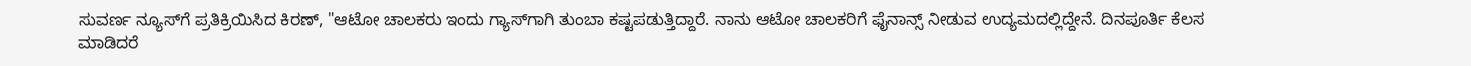ಸುವರ್ಣ ನ್ಯೂಸ್‌ಗೆ ಪ್ರತಿಕ್ರಿಯಿಸಿದ ಕಿರಣ್, "ಆಟೋ ಚಾಲಕರು ಇಂದು ಗ್ಯಾಸ್‌ಗಾಗಿ ತುಂಬಾ ಕಷ್ಟಪಡುತ್ತಿದ್ದಾರೆ. ನಾನು ಆಟೋ ಚಾಲಕರಿಗೆ ಫೈನಾನ್ಸ್ ನೀಡುವ ಉದ್ಯಮದಲ್ಲಿದ್ದೇನೆ. ದಿನಪೂರ್ತಿ ಕೆಲಸ ಮಾಡಿದರೆ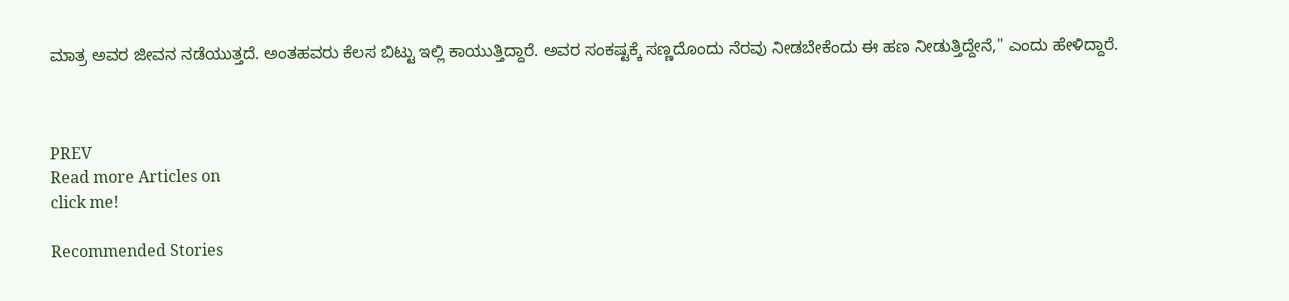ಮಾತ್ರ ಅವರ ಜೀವನ ನಡೆಯುತ್ತದೆ. ಅಂತಹವರು ಕೆಲಸ ಬಿಟ್ಟು ಇಲ್ಲಿ ಕಾಯುತ್ತಿದ್ದಾರೆ. ಅವರ ಸಂಕಷ್ಟಕ್ಕೆ ಸಣ್ಣದೊಂದು ನೆರವು ನೀಡಬೇಕೆಂದು ಈ ಹಣ ನೀಡುತ್ತಿದ್ದೇನೆ," ಎಂದು ಹೇಳಿದ್ದಾರೆ.



PREV
Read more Articles on
click me!

Recommended Stories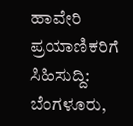ಹಾವೇರಿ ಪ್ರಯಾಣಿಕರಿಗೆ ಸಿಹಿಸುದ್ದಿ: ಬೆಂಗಳೂರು,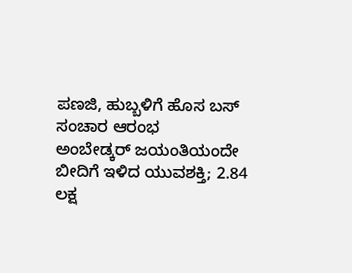ಪಣಜಿ, ಹುಬ್ಬಳಿಗೆ ಹೊಸ ಬಸ್ ಸಂಚಾರ ಆರಂಭ
ಅಂಬೇಡ್ಕರ್ ಜಯಂತಿಯಂದೇ ಬೀದಿಗೆ ಇಳಿದ ಯುವಶಕ್ತಿ; 2.84 ಲಕ್ಷ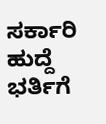ಸರ್ಕಾರಿ ಹುದ್ದೆ ಭರ್ತಿಗೆ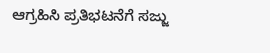ಆಗ್ರಹಿಸಿ ಪ್ರತಿಭಟನೆಗೆ ಸಜ್ಜು